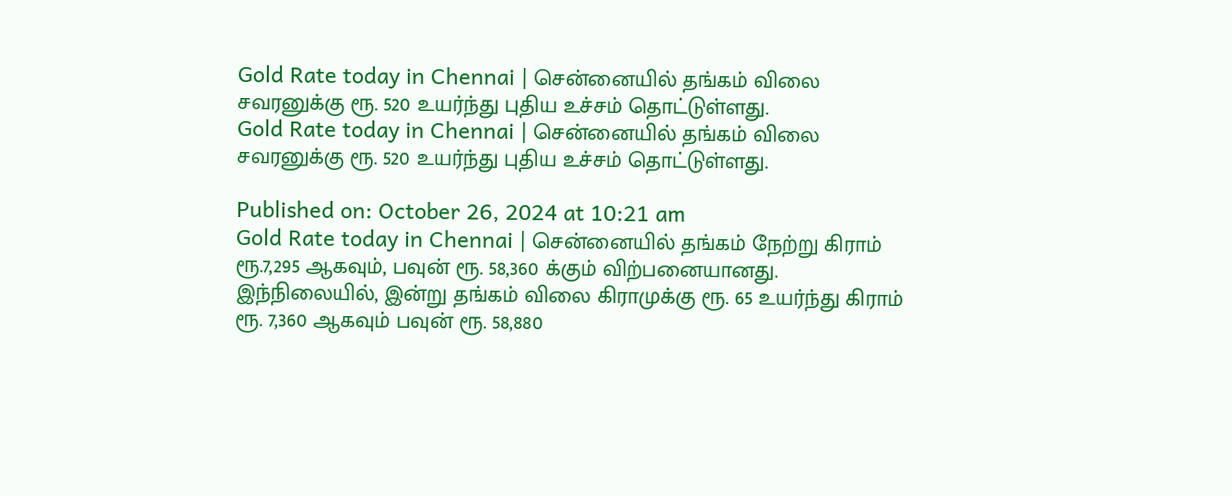Gold Rate today in Chennai | சென்னையில் தங்கம் விலை சவரனுக்கு ரூ. 520 உயர்ந்து புதிய உச்சம் தொட்டுள்ளது.
Gold Rate today in Chennai | சென்னையில் தங்கம் விலை சவரனுக்கு ரூ. 520 உயர்ந்து புதிய உச்சம் தொட்டுள்ளது.

Published on: October 26, 2024 at 10:21 am
Gold Rate today in Chennai | சென்னையில் தங்கம் நேற்று கிராம் ரூ.7,295 ஆகவும், பவுன் ரூ. 58,360 க்கும் விற்பனையானது. இந்நிலையில், இன்று தங்கம் விலை கிராமுக்கு ரூ. 65 உயர்ந்து கிராம் ரூ. 7,360 ஆகவும் பவுன் ரூ. 58,880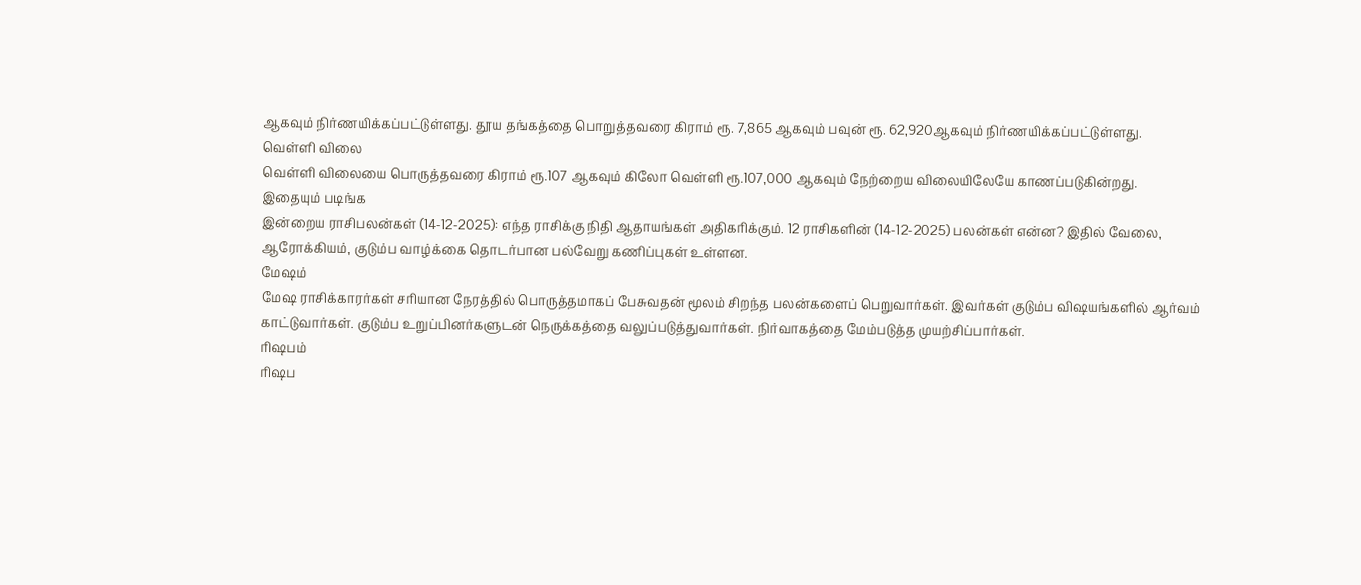ஆகவும் நிர்ணயிக்கப்பட்டுள்ளது. தூய தங்கத்தை பொறுத்தவரை கிராம் ரூ. 7,865 ஆகவும் பவுன் ரூ. 62,920ஆகவும் நிர்ணயிக்கப்பட்டுள்ளது.
வெள்ளி விலை
வெள்ளி விலையை பொருத்தவரை கிராம் ரூ.107 ஆகவும் கிலோ வெள்ளி ரூ.107,000 ஆகவும் நேற்றைய விலையிலேயே காணப்படுகின்றது.
இதையும் படிங்க
இன்றைய ராசிபலன்கள் (14-12-2025): எந்த ராசிக்கு நிதி ஆதாயங்கள் அதிகரிக்கும். 12 ராசிகளின் (14-12-2025) பலன்கள் என்ன? இதில் வேலை, ஆரோக்கியம், குடும்ப வாழ்க்கை தொடர்பான பல்வேறு கணிப்புகள் உள்ளன.
மேஷம்
மேஷ ராசிக்காரர்கள் சரியான நேரத்தில் பொருத்தமாகப் பேசுவதன் மூலம் சிறந்த பலன்களைப் பெறுவார்கள். இவர்கள் குடும்ப விஷயங்களில் ஆர்வம் காட்டுவார்கள். குடும்ப உறுப்பினர்களுடன் நெருக்கத்தை வலுப்படுத்துவார்கள். நிர்வாகத்தை மேம்படுத்த முயற்சிப்பார்கள்.
ரிஷபம்
ரிஷப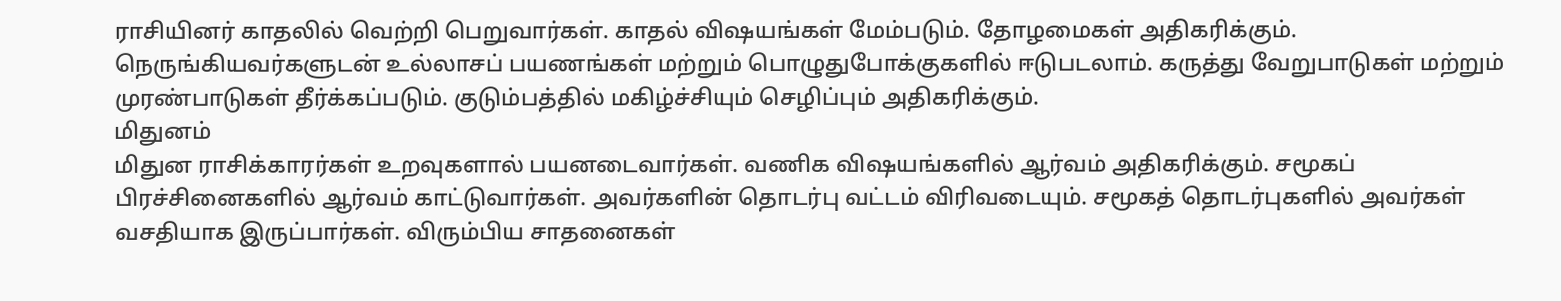ராசியினர் காதலில் வெற்றி பெறுவார்கள். காதல் விஷயங்கள் மேம்படும். தோழமைகள் அதிகரிக்கும். நெருங்கியவர்களுடன் உல்லாசப் பயணங்கள் மற்றும் பொழுதுபோக்குகளில் ஈடுபடலாம். கருத்து வேறுபாடுகள் மற்றும் முரண்பாடுகள் தீர்க்கப்படும். குடும்பத்தில் மகிழ்ச்சியும் செழிப்பும் அதிகரிக்கும்.
மிதுனம்
மிதுன ராசிக்காரர்கள் உறவுகளால் பயனடைவார்கள். வணிக விஷயங்களில் ஆர்வம் அதிகரிக்கும். சமூகப் பிரச்சினைகளில் ஆர்வம் காட்டுவார்கள். அவர்களின் தொடர்பு வட்டம் விரிவடையும். சமூகத் தொடர்புகளில் அவர்கள் வசதியாக இருப்பார்கள். விரும்பிய சாதனைகள்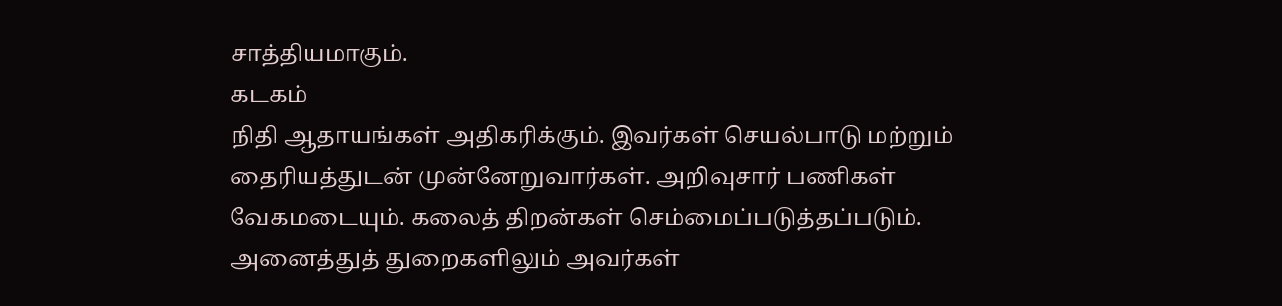சாத்தியமாகும்.
கடகம்
நிதி ஆதாயங்கள் அதிகரிக்கும். இவர்கள் செயல்பாடு மற்றும் தைரியத்துடன் முன்னேறுவார்கள். அறிவுசார் பணிகள் வேகமடையும். கலைத் திறன்கள் செம்மைப்படுத்தப்படும். அனைத்துத் துறைகளிலும் அவர்கள்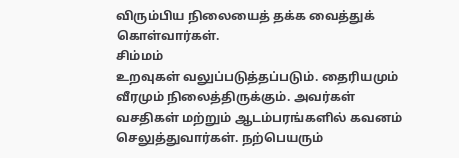விரும்பிய நிலையைத் தக்க வைத்துக் கொள்வார்கள்.
சிம்மம்
உறவுகள் வலுப்படுத்தப்படும். தைரியமும் வீரமும் நிலைத்திருக்கும். அவர்கள் வசதிகள் மற்றும் ஆடம்பரங்களில் கவனம் செலுத்துவார்கள். நற்பெயரும்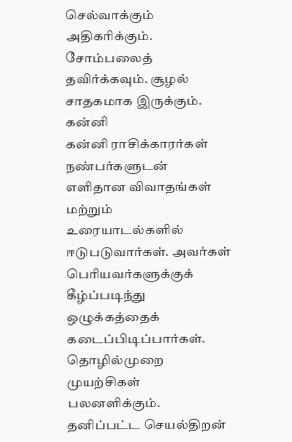செல்வாக்கும் அதிகரிக்கும். சோம்பலைத் தவிர்க்கவும். சூழல் சாதகமாக இருக்கும்.
கன்னி
கன்னி ராசிக்காரர்கள் நண்பர்களுடன் எளிதான விவாதங்கள் மற்றும் உரையாடல்களில் ஈடுபடுவார்கள். அவர்கள் பெரியவர்களுக்குக் கீழ்ப்படிந்து ஒழுக்கத்தைக் கடைப்பிடிப்பார்கள். தொழில்முறை முயற்சிகள் பலனளிக்கும். தனிப்பட்ட செயல்திறன்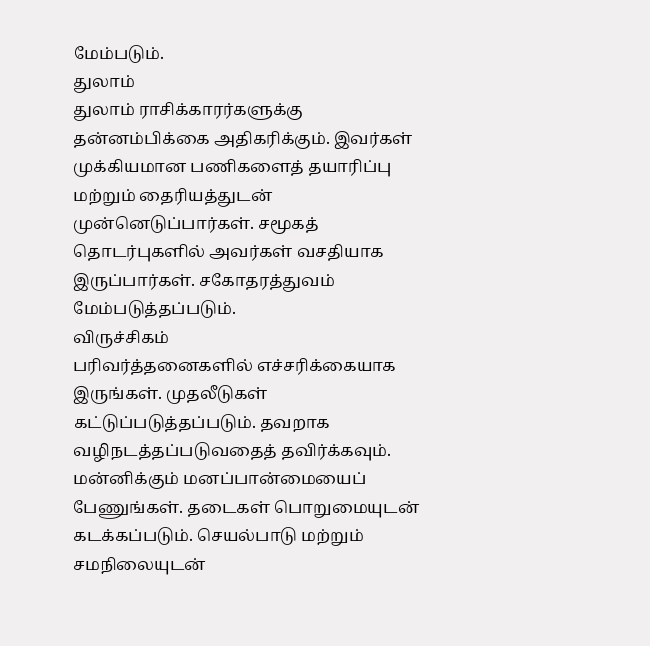மேம்படும்.
துலாம்
துலாம் ராசிக்காரர்களுக்கு தன்னம்பிக்கை அதிகரிக்கும். இவர்கள் முக்கியமான பணிகளைத் தயாரிப்பு மற்றும் தைரியத்துடன் முன்னெடுப்பார்கள். சமூகத் தொடர்புகளில் அவர்கள் வசதியாக இருப்பார்கள். சகோதரத்துவம் மேம்படுத்தப்படும்.
விருச்சிகம்
பரிவர்த்தனைகளில் எச்சரிக்கையாக இருங்கள். முதலீடுகள் கட்டுப்படுத்தப்படும். தவறாக வழிநடத்தப்படுவதைத் தவிர்க்கவும். மன்னிக்கும் மனப்பான்மையைப் பேணுங்கள். தடைகள் பொறுமையுடன் கடக்கப்படும். செயல்பாடு மற்றும் சமநிலையுடன்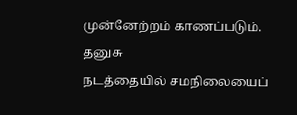முன்னேற்றம் காணப்படும்.
தனுசு
நடத்தையில் சமநிலையைப்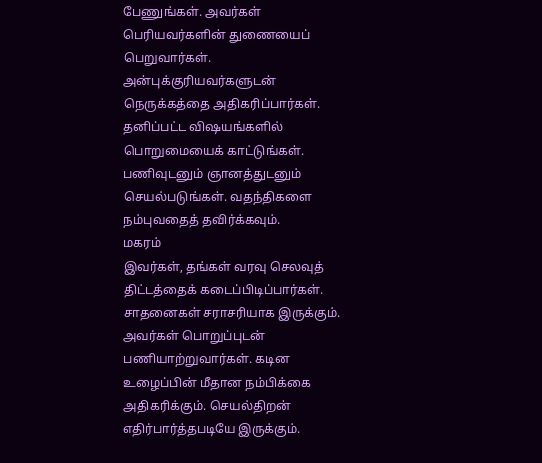பேணுங்கள். அவர்கள் பெரியவர்களின் துணையைப் பெறுவார்கள். அன்புக்குரியவர்களுடன் நெருக்கத்தை அதிகரிப்பார்கள். தனிப்பட்ட விஷயங்களில் பொறுமையைக் காட்டுங்கள். பணிவுடனும் ஞானத்துடனும் செயல்படுங்கள். வதந்திகளை நம்புவதைத் தவிர்க்கவும்.
மகரம்
இவர்கள், தங்கள் வரவு செலவுத் திட்டத்தைக் கடைப்பிடிப்பார்கள். சாதனைகள் சராசரியாக இருக்கும். அவர்கள் பொறுப்புடன் பணியாற்றுவார்கள். கடின உழைப்பின் மீதான நம்பிக்கை அதிகரிக்கும். செயல்திறன் எதிர்பார்த்தபடியே இருக்கும்.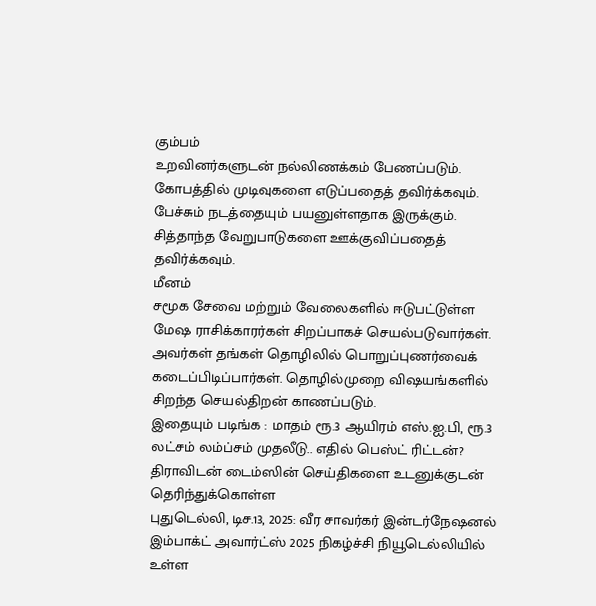கும்பம்
உறவினர்களுடன் நல்லிணக்கம் பேணப்படும். கோபத்தில் முடிவுகளை எடுப்பதைத் தவிர்க்கவும். பேச்சும் நடத்தையும் பயனுள்ளதாக இருக்கும். சித்தாந்த வேறுபாடுகளை ஊக்குவிப்பதைத் தவிர்க்கவும்.
மீனம்
சமூக சேவை மற்றும் வேலைகளில் ஈடுபட்டுள்ள மேஷ ராசிக்காரர்கள் சிறப்பாகச் செயல்படுவார்கள். அவர்கள் தங்கள் தொழிலில் பொறுப்புணர்வைக் கடைப்பிடிப்பார்கள். தொழில்முறை விஷயங்களில் சிறந்த செயல்திறன் காணப்படும்.
இதையும் படிங்க : மாதம் ரூ.3 ஆயிரம் எஸ்.ஐ.பி, ரூ.3 லட்சம் லம்ப்சம் முதலீடு.. எதில் பெஸ்ட் ரிட்டன்?
திராவிடன் டைம்ஸின் செய்திகளை உடனுக்குடன் தெரிந்துக்கொள்ள
புதுடெல்லி, டிச.13, 2025: வீர சாவர்கர் இன்டர்நேஷனல் இம்பாக்ட் அவார்ட்ஸ் 2025 நிகழ்ச்சி நியூடெல்லியில் உள்ள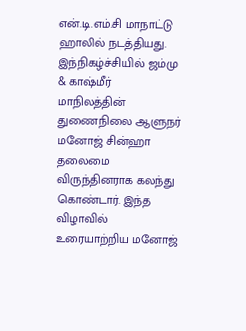என்.டி.எம்.சி மாநாட்டு ஹாலில் நடத்தியது. இந்நிகழ்ச்சியில் ஜம்மு & காஷ்மீர் மாநிலத்தின் துணைநிலை ஆளுநர் மனோஜ் சின்ஹா தலைமை விருந்தினராக கலந்து கொண்டார். இந்த விழாவில் உரையாற்றிய மனோஜ்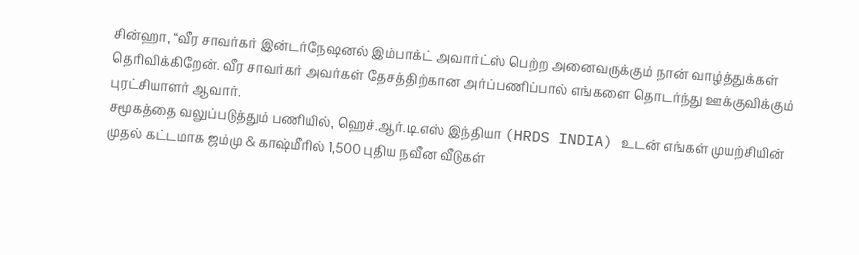சின்ஹா, “வீர சாவர்கர் இன்டர்நேஷனல் இம்பாக்ட் அவார்ட்ஸ் பெற்ற அனைவருக்கும் நான் வாழ்த்துக்கள் தெரிவிக்கிறேன். வீர சாவர்கர் அவர்கள் தேசத்திற்கான அர்ப்பணிப்பால் எங்களை தொடர்ந்து ஊக்குவிக்கும் புரட்சியாளர் ஆவார்.
சமூகத்தை வலுப்படுத்தும் பணியில், ஹெச்.ஆர்.டி.எஸ் இந்தியா (HRDS INDIA) உடன் எங்கள் முயற்சியின் முதல் கட்டமாக ஜம்மு & காஷ்மீரில் 1,500 புதிய நவீன வீடுகள்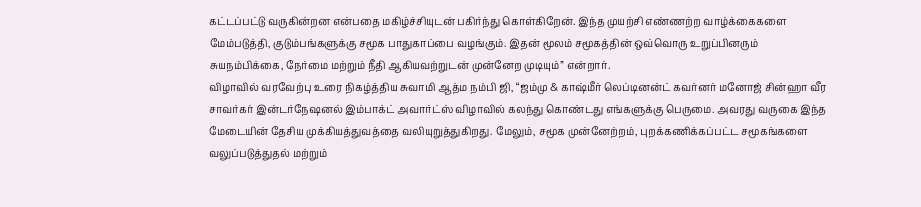கட்டப்பட்டு வருகின்றன என்பதை மகிழ்ச்சியுடன் பகிர்ந்து கொள்கிறேன். இந்த முயற்சி எண்ணற்ற வாழ்க்கைகளை மேம்படுத்தி, குடும்பங்களுக்கு சமூக பாதுகாப்பை வழங்கும். இதன் மூலம் சமூகத்தின் ஒவ்வொரு உறுப்பினரும் சுயநம்பிக்கை, நேர்மை மற்றும் நீதி ஆகியவற்றுடன் முன்னேற முடியும்” என்றார்.
விழாவில் வரவேற்பு உரை நிகழ்த்திய சுவாமி ஆத்ம நம்பி ஜி, “ஜம்மு & காஷ்மீர் லெப்டினன்ட் கவர்னர் மனோஜ் சின்ஹா வீர சாவர்கர் இன்டர்நேஷனல் இம்பாக்ட் அவார்ட்ஸ் விழாவில் கலந்து கொண்டது எங்களுக்கு பெருமை. அவரது வருகை இந்த மேடையின் தேசிய முக்கியத்துவத்தை வலியுறுத்துகிறது. மேலும், சமூக முன்னேற்றம், புறக்கணிக்கப்பட்ட சமூகங்களை வலுப்படுத்துதல் மற்றும்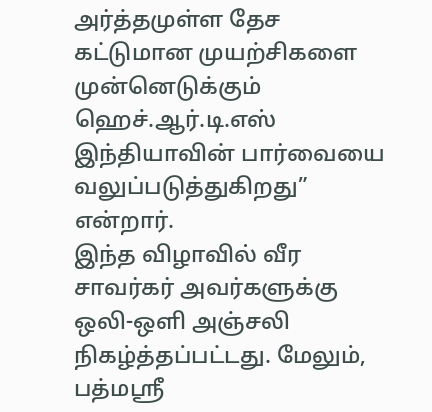அர்த்தமுள்ள தேச கட்டுமான முயற்சிகளை முன்னெடுக்கும் ஹெச்.ஆர்.டி.எஸ் இந்தியாவின் பார்வையை வலுப்படுத்துகிறது” என்றார்.
இந்த விழாவில் வீர சாவர்கர் அவர்களுக்கு ஒலி-ஒளி அஞ்சலி நிகழ்த்தப்பட்டது. மேலும், பத்மஸ்ரீ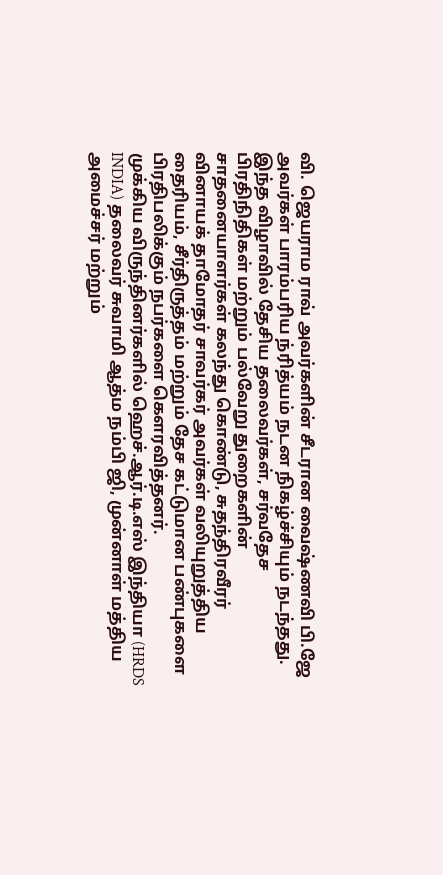வி. ஜெயராம ராவ் அவர்களின் சீடரான வைஷ்ணவி பி.ஜே அவர்கள் பாரம்பரிய ந்ரித்யம் நடன நிகழ்ச்சியும் நடந்தது. இந்த விழாவில் தேசிய தலைவர்கள், சர்வதேச பிரதிநிதிகள் மற்றும் பல்வேறு துறைகளின் சாதனையாளர்கள் கலந்து கொண்டு, சுதந்திரவீரர் வினாயக் தாமோதர் சாவர்கர் அவர்கள் வலியுறுத்திய தைரியம், சீர்திருத்தம் மற்றும் தேச கட்டுமான பண்புகளை பிரதிபலிக்கும் நபர்களை கௌரவித்தனர்.
முக்கிய விருந்தினர்களில் ஹெச்.ஆர்.டி.எஸ் இந்தியா (HRDS INDIA) தலைவர் சுவாமி ஆத்ம நம்பி ஜி, முன்னாள் மத்திய அமைச்சர் மற்றும்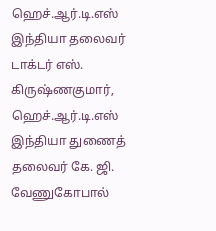ஹெச்.ஆர்.டி.எஸ் இந்தியா தலைவர் டாக்டர் எஸ். கிருஷ்ணகுமார், ஹெச்.ஆர்.டி.எஸ் இந்தியா துணைத் தலைவர் கே. ஜி. வேணுகோபால்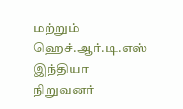மற்றும் ஹெச்.ஆர்.டி.எஸ் இந்தியா நிறுவனர்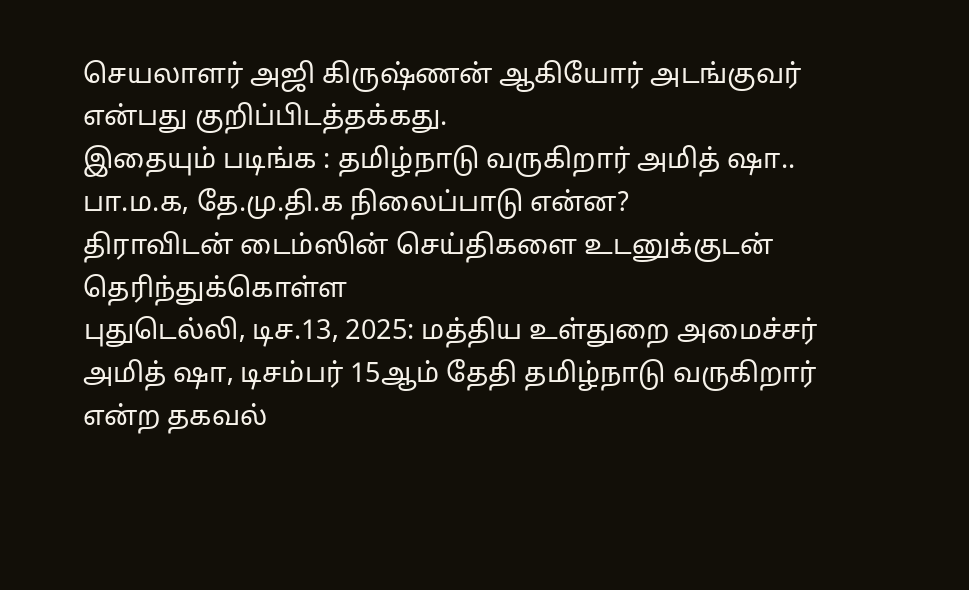செயலாளர் அஜி கிருஷ்ணன் ஆகியோர் அடங்குவர் என்பது குறிப்பிடத்தக்கது.
இதையும் படிங்க : தமிழ்நாடு வருகிறார் அமித் ஷா.. பா.ம.க, தே.மு.தி.க நிலைப்பாடு என்ன?
திராவிடன் டைம்ஸின் செய்திகளை உடனுக்குடன் தெரிந்துக்கொள்ள
புதுடெல்லி, டிச.13, 2025: மத்திய உள்துறை அமைச்சர் அமித் ஷா, டிசம்பர் 15ஆம் தேதி தமிழ்நாடு வருகிறார் என்ற தகவல்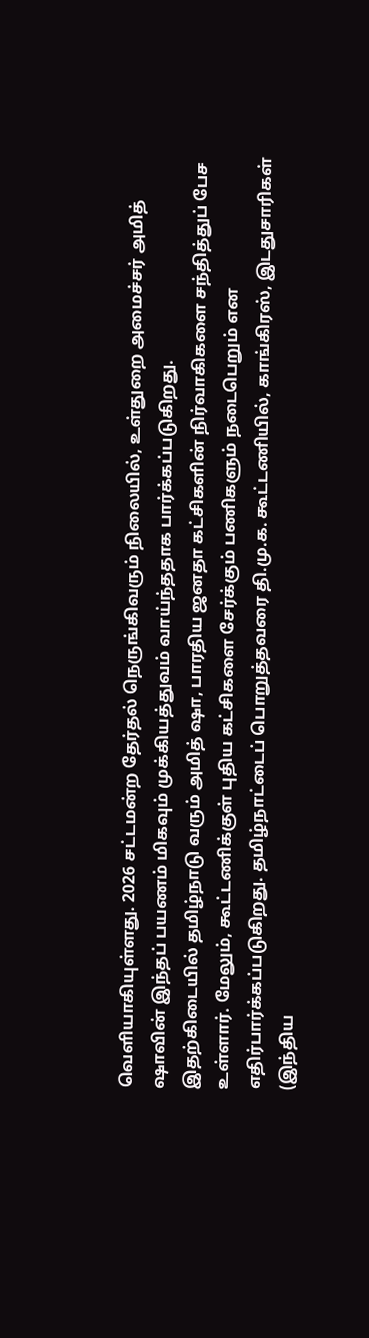வெளியாகியுள்ளது. 2026 சட்டமன்ற தேர்தல் நெருங்கிவரும் நிலையில், உள்துறை அமைச்சர் அமித் ஷாவின் இந்தப் பயணம் மிகவும் முக்கியத்துவம் வாய்ந்ததாக பார்க்கப்படுகிறது.
இதற்கிடையில் தமிழ்நாடு வரும் அமித் ஷா, பாரதிய ஜனதா கட்சிகளின் நிர்வாகிகளை சந்தித்துப் பேச உள்ளார். மேலும், கூட்டணிக்குள் புதிய கட்சிகளை சேர்க்கும் பணிகளும் நடைபெறும் என எதிர்பார்க்கப்படுகிறது. தமிழ்நாட்டைப் பொறுத்தவரை தி.மு.க. கூட்டணியில், காங்கிரஸ், இடதுசாரிகள் (இந்திய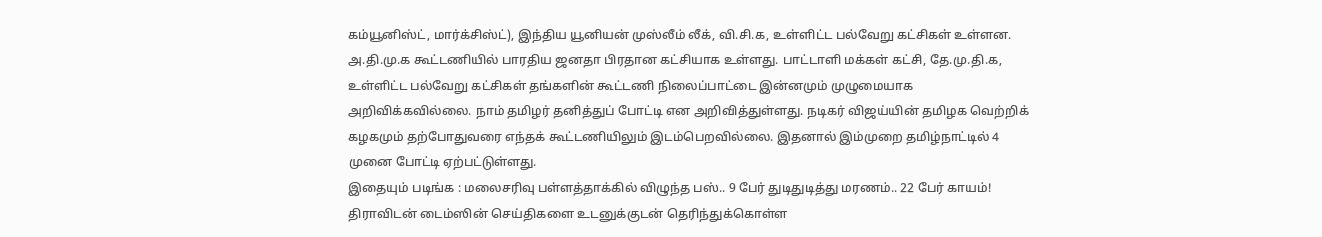கம்யூனிஸ்ட், மார்க்சிஸ்ட்), இந்திய யூனியன் முஸ்லீம் லீக், வி.சி.க, உள்ளிட்ட பல்வேறு கட்சிகள் உள்ளன.
அ.தி.மு.க கூட்டணியில் பாரதிய ஜனதா பிரதான கட்சியாக உள்ளது. பாட்டாளி மக்கள் கட்சி, தே.மு.தி.க, உள்ளிட்ட பல்வேறு கட்சிகள் தங்களின் கூட்டணி நிலைப்பாட்டை இன்னமும் முழுமையாக அறிவிக்கவில்லை. நாம் தமிழர் தனித்துப் போட்டி என அறிவித்துள்ளது. நடிகர் விஜய்யின் தமிழக வெற்றிக் கழகமும் தற்போதுவரை எந்தக் கூட்டணியிலும் இடம்பெறவில்லை. இதனால் இம்முறை தமிழ்நாட்டில் 4 முனை போட்டி ஏற்பட்டுள்ளது.
இதையும் படிங்க : மலைசரிவு பள்ளத்தாக்கில் விழுந்த பஸ்.. 9 பேர் துடிதுடித்து மரணம்.. 22 பேர் காயம்!
திராவிடன் டைம்ஸின் செய்திகளை உடனுக்குடன் தெரிந்துக்கொள்ள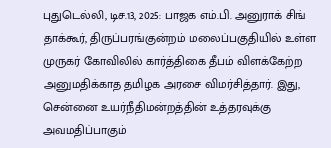புதுடெல்லி, டிச.13, 2025: பாஜக எம்.பி. அனுராக் சிங் தாக்கூர், திருப்பரங்குன்றம் மலைப்பகுதியில் உள்ள முருகர் கோவிலில் கார்த்திகை தீபம் விளக்கேற்ற அனுமதிக்காத தமிழக அரசை விமர்சித்தார். இது, சென்னை உயர்நீதிமன்றத்தின் உத்தரவுக்கு அவமதிப்பாகும்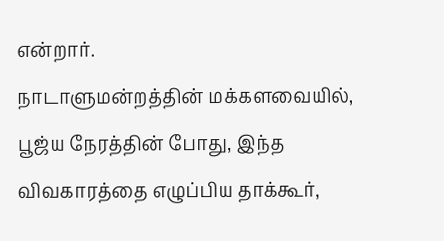என்றார்.
நாடாளுமன்றத்தின் மக்களவையில், பூஜ்ய நேரத்தின் போது, இந்த விவகாரத்தை எழுப்பிய தாக்கூர்,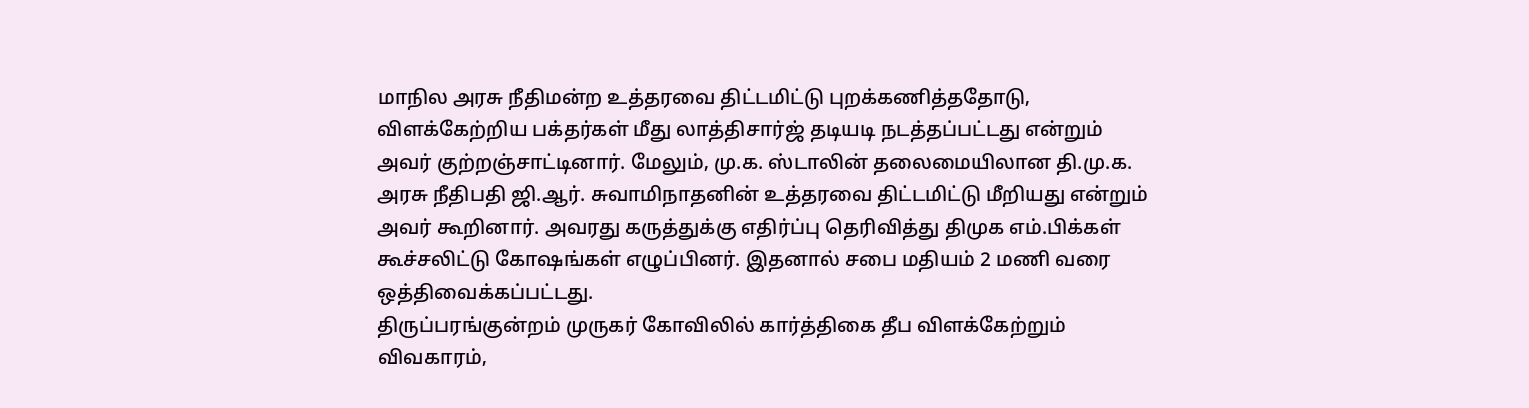மாநில அரசு நீதிமன்ற உத்தரவை திட்டமிட்டு புறக்கணித்ததோடு, விளக்கேற்றிய பக்தர்கள் மீது லாத்திசார்ஜ் தடியடி நடத்தப்பட்டது என்றும் அவர் குற்றஞ்சாட்டினார். மேலும், மு.க. ஸ்டாலின் தலைமையிலான தி.மு.க. அரசு நீதிபதி ஜி.ஆர். சுவாமிநாதனின் உத்தரவை திட்டமிட்டு மீறியது என்றும் அவர் கூறினார். அவரது கருத்துக்கு எதிர்ப்பு தெரிவித்து திமுக எம்.பிக்கள் கூச்சலிட்டு கோஷங்கள் எழுப்பினர். இதனால் சபை மதியம் 2 மணி வரை ஒத்திவைக்கப்பட்டது.
திருப்பரங்குன்றம் முருகர் கோவிலில் கார்த்திகை தீப விளக்கேற்றும் விவகாரம்,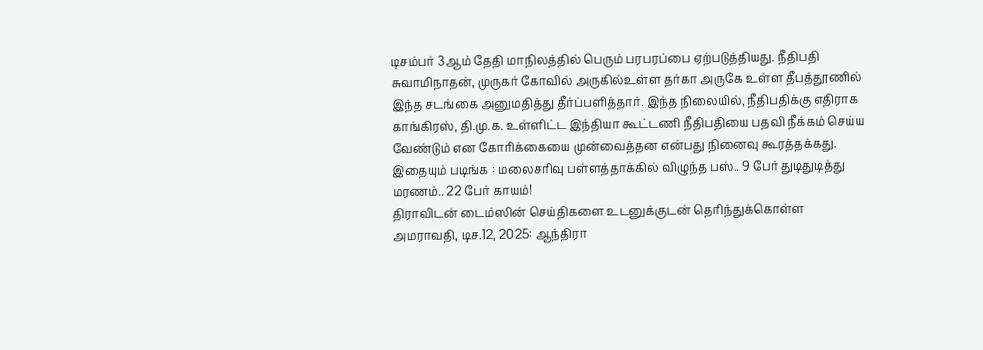டிசம்பர் 3ஆம் தேதி மாநிலத்தில் பெரும் பரபரப்பை ஏற்படுத்தியது. நீதிபதி சுவாமிநாதன், முருகர் கோவில் அருகில்உள்ள தர்கா அருகே உள்ள தீபத்தூணில் இந்த சடங்கை அனுமதித்து தீர்ப்பளித்தார். இந்த நிலையில், நீதிபதிக்கு எதிராக காங்கிரஸ், தி.மு.க. உள்ளிட்ட இந்தியா கூட்டணி நீதிபதியை பதவி நீக்கம் செய்ய வேண்டும் என கோரிக்கையை முன்வைத்தன என்பது நினைவு கூரத்தக்கது.
இதையும் படிங்க : மலைசரிவு பள்ளத்தாக்கில் விழுந்த பஸ்.. 9 பேர் துடிதுடித்து மரணம்.. 22 பேர் காயம்!
திராவிடன் டைம்ஸின் செய்திகளை உடனுக்குடன் தெரிந்துக்கொள்ள
அமராவதி, டிச.12, 2025: ஆந்திரா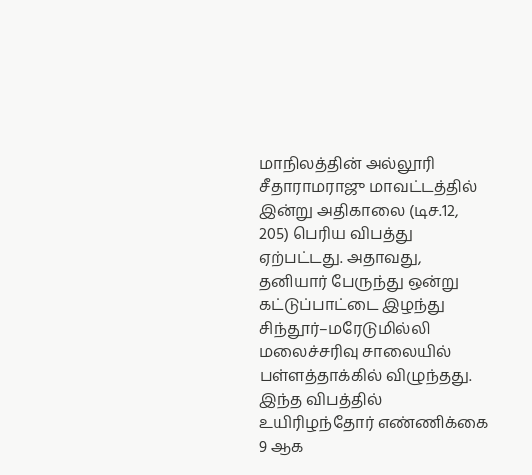மாநிலத்தின் அல்லூரி சீதாராமராஜு மாவட்டத்தில் இன்று அதிகாலை (டிச.12, 205) பெரிய விபத்து ஏற்பட்டது. அதாவது, தனியார் பேருந்து ஒன்று கட்டுப்பாட்டை இழந்து சிந்தூர்–மரேடுமில்லி மலைச்சரிவு சாலையில் பள்ளத்தாக்கில் விழுந்தது. இந்த விபத்தில் உயிரிழந்தோர் எண்ணிக்கை 9 ஆக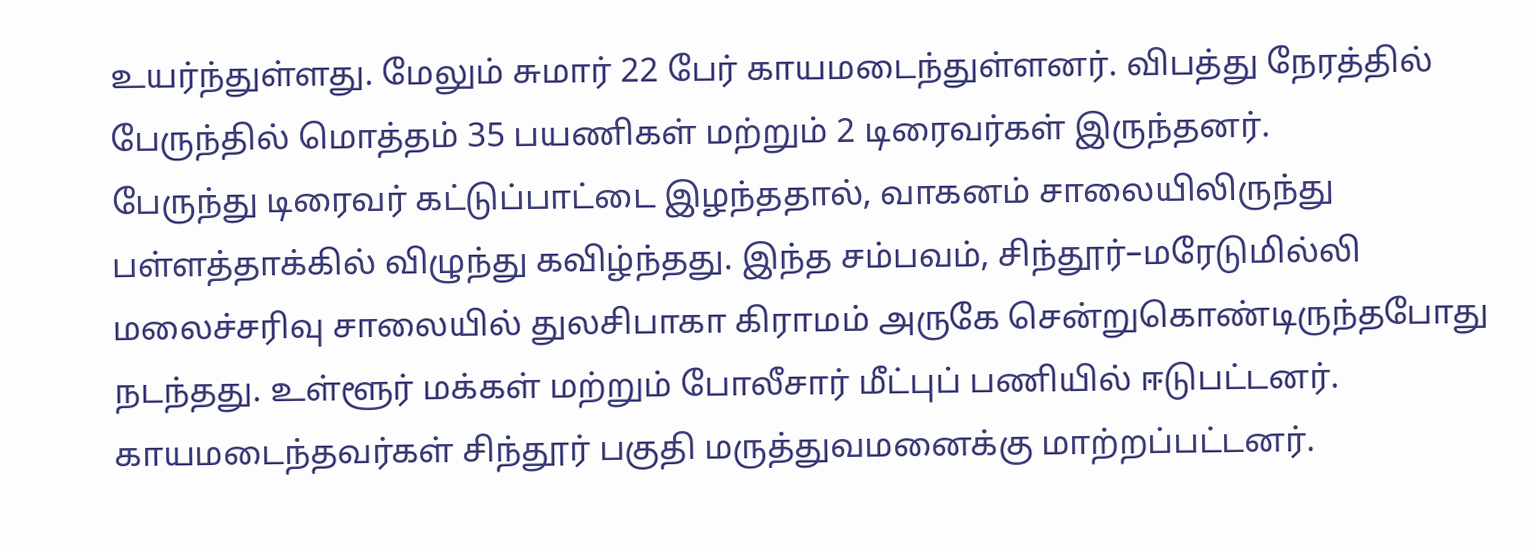உயர்ந்துள்ளது. மேலும் சுமார் 22 பேர் காயமடைந்துள்ளனர். விபத்து நேரத்தில் பேருந்தில் மொத்தம் 35 பயணிகள் மற்றும் 2 டிரைவர்கள் இருந்தனர்.
பேருந்து டிரைவர் கட்டுப்பாட்டை இழந்ததால், வாகனம் சாலையிலிருந்து பள்ளத்தாக்கில் விழுந்து கவிழ்ந்தது. இந்த சம்பவம், சிந்தூர்–மரேடுமில்லி மலைச்சரிவு சாலையில் துலசிபாகா கிராமம் அருகே சென்றுகொண்டிருந்தபோது நடந்தது. உள்ளூர் மக்கள் மற்றும் போலீசார் மீட்புப் பணியில் ஈடுபட்டனர். காயமடைந்தவர்கள் சிந்தூர் பகுதி மருத்துவமனைக்கு மாற்றப்பட்டனர்.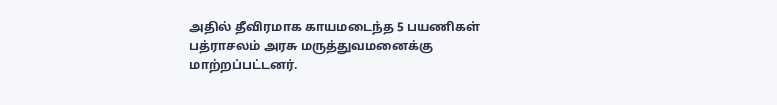அதில் தீவிரமாக காயமடைந்த 5 பயணிகள் பத்ராசலம் அரசு மருத்துவமனைக்கு மாற்றப்பட்டனர்.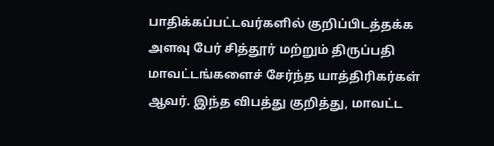பாதிக்கப்பட்டவர்களில் குறிப்பிடத்தக்க அளவு பேர் சித்தூர் மற்றும் திருப்பதி மாவட்டங்களைச் சேர்ந்த யாத்திரிகர்கள் ஆவர். இந்த விபத்து குறித்து, மாவட்ட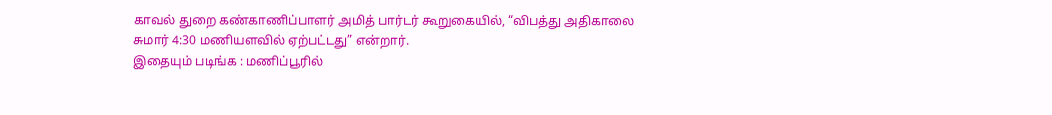காவல் துறை கண்காணிப்பாளர் அமித் பார்டர் கூறுகையில், “விபத்து அதிகாலை சுமார் 4:30 மணியளவில் ஏற்பட்டது” என்றார்.
இதையும் படிங்க : மணிப்பூரில்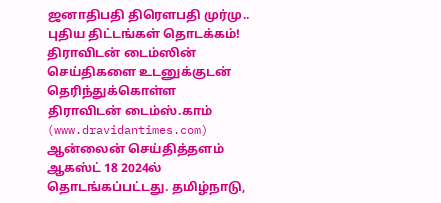ஜனாதிபதி திரௌபதி முர்மு.. புதிய திட்டங்கள் தொடக்கம்!
திராவிடன் டைம்ஸின் செய்திகளை உடனுக்குடன் தெரிந்துக்கொள்ள
திராவிடன் டைம்ஸ்.காம் (www.dravidantimes.com) ஆன்லைன் செய்தித்தளம் ஆகஸ்ட் 18 2024ல் தொடங்கப்பட்டது. தமிழ்நாடு,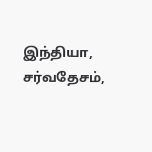இந்தியா, சர்வதேசம்,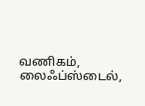வணிகம், லைஃப்ஸ்டைல்,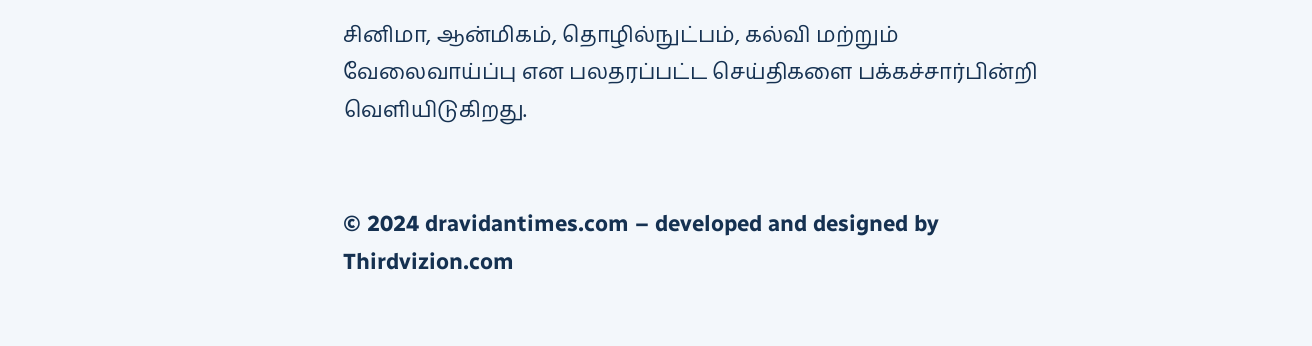சினிமா, ஆன்மிகம், தொழில்நுட்பம், கல்வி மற்றும் வேலைவாய்ப்பு என பலதரப்பட்ட செய்திகளை பக்கச்சார்பின்றி வெளியிடுகிறது.


© 2024 dravidantimes.com – developed and designed by Thirdvizion.com